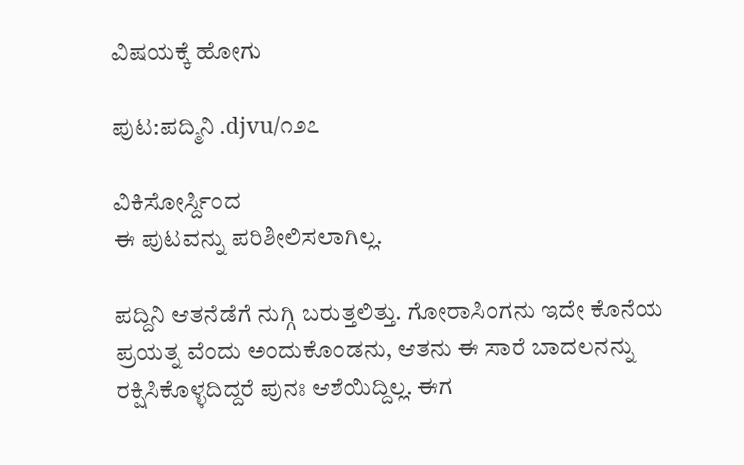ವಿಷಯಕ್ಕೆ ಹೋಗು

ಪುಟ:ಪದ್ಮಿನಿ .djvu/೧೨೭

ವಿಕಿಸೋರ್ಸ್ದಿಂದ
ಈ ಪುಟವನ್ನು ಪರಿಶೀಲಿಸಲಾಗಿಲ್ಲ.

ಪದ್ದಿನಿ ಆತನೆಡೆಗೆ ನುಗ್ಗಿ ಬರುತ್ತಲಿತ್ತು. ಗೋರಾಸಿಂಗನು ಇದೇ ಕೊನೆಯ ಪ್ರಯತ್ನ ವೆಂದು ಅಂದುಕೊಂಡನು, ಆತನು ಈ ಸಾರೆ ಬಾದಲನನ್ನು ರಕ್ಷಿಸಿಕೊಳ್ಳದಿದ್ದರೆ ಪುನಃ ಆಶೆಯಿದ್ದಿಲ್ಲ. ಈಗ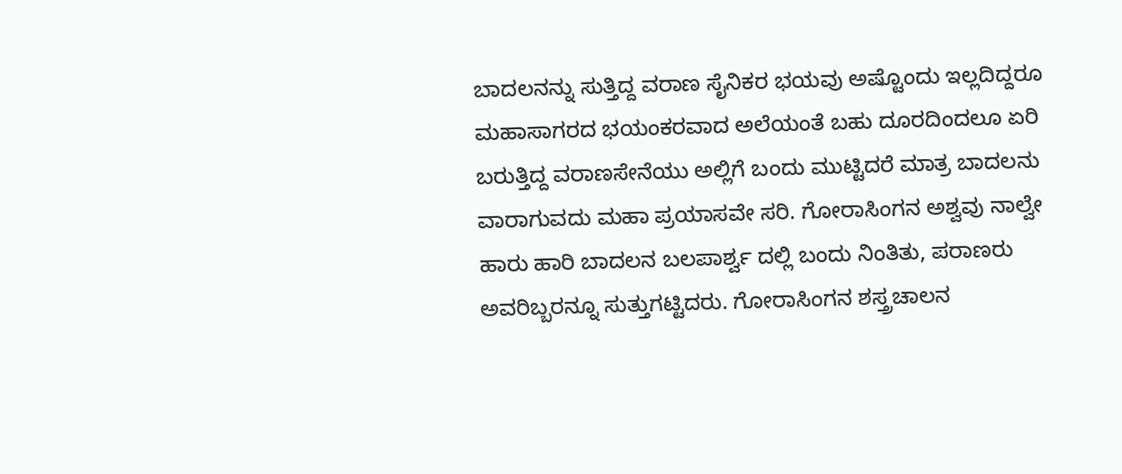ಬಾದಲನನ್ನು ಸುತ್ತಿದ್ದ ವರಾಣ ಸೈನಿಕರ ಭಯವು ಅಷ್ಟೊಂದು ಇಲ್ಲದಿದ್ದರೂ ಮಹಾಸಾಗರದ ಭಯಂಕರವಾದ ಅಲೆಯಂತೆ ಬಹು ದೂರದಿಂದಲೂ ಏರಿ ಬರುತ್ತಿದ್ದ ವರಾಣಸೇನೆಯು ಅಲ್ಲಿಗೆ ಬಂದು ಮುಟ್ಟಿದರೆ ಮಾತ್ರ ಬಾದಲನು ವಾರಾಗುವದು ಮಹಾ ಪ್ರಯಾಸವೇ ಸರಿ. ಗೋರಾಸಿಂಗನ ಅಶ್ವವು ನಾಲ್ವೇ ಹಾರು ಹಾರಿ ಬಾದಲನ ಬಲಪಾರ್ಶ್ವ ದಲ್ಲಿ ಬಂದು ನಿಂತಿತು, ಪರಾಣರು ಅವರಿಬ್ಬರನ್ನೂ ಸುತ್ತುಗಟ್ಟಿದರು. ಗೋರಾಸಿಂಗನ ಶಸ್ತ್ರಚಾಲನ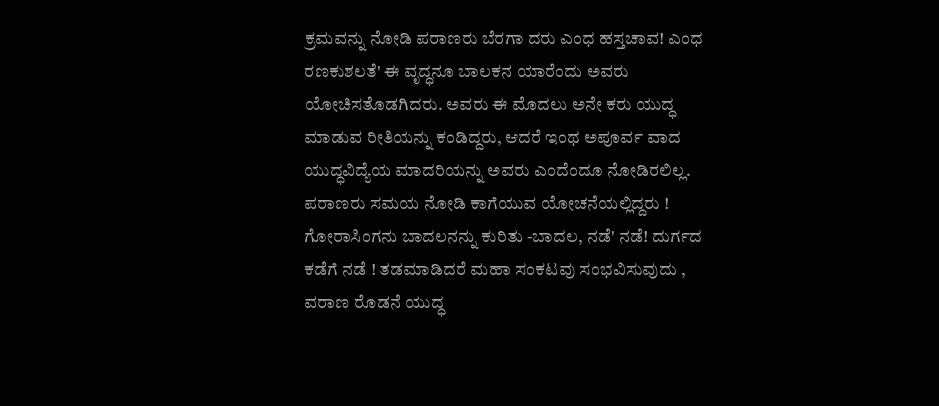ಕ್ರಮವನ್ನು ನೋಡಿ ಪರಾಣರು ಬೆರಗಾ ದರು ಎಂಧ ಹಸ್ತಚಾವ! ಎಂಧ ರಣಕುಶಲತೆ' ಈ ವೃದ್ಧನೂ ಬಾಲಕನ ಯಾರೆಂದು ಅವರು ಯೋಚಿಸತೊಡಗಿದರು. ಅವರು ಈ ಮೊದಲು ಅನೇ ಕರು ಯುದ್ಧ ಮಾಡುವ ರೀತಿಯನ್ನು ಕಂಡಿದ್ದರು, ಆದರೆ ಇಂಥ ಅಪೂರ್ವ ವಾದ ಯುದ್ಧವಿದ್ಯೆಯ ಮಾದರಿಯನ್ನು ಅವರು ಎಂದೆಂದೂ ನೋಡಿರಲಿಲ್ಲ. ಪರಾಣರು ಸಮಯ ನೋಡಿ ಕಾಗೆಯುವ ಯೋಚನೆಯಲ್ಲಿದ್ದರು ! ಗೋರಾಸಿಂಗನು ಬಾದಲನನ್ನು ಕುರಿತು -ಬಾದಲ, ನಡೆ' ನಡೆ! ದುರ್ಗದ ಕಡೆಗೆ ನಡೆ ! ತಡಮಾಡಿದರೆ ಮಹಾ ಸಂಕಟವು ಸಂಭವಿಸುವುದು , ವರಾಣ ರೊಡನೆ ಯುದ್ಧ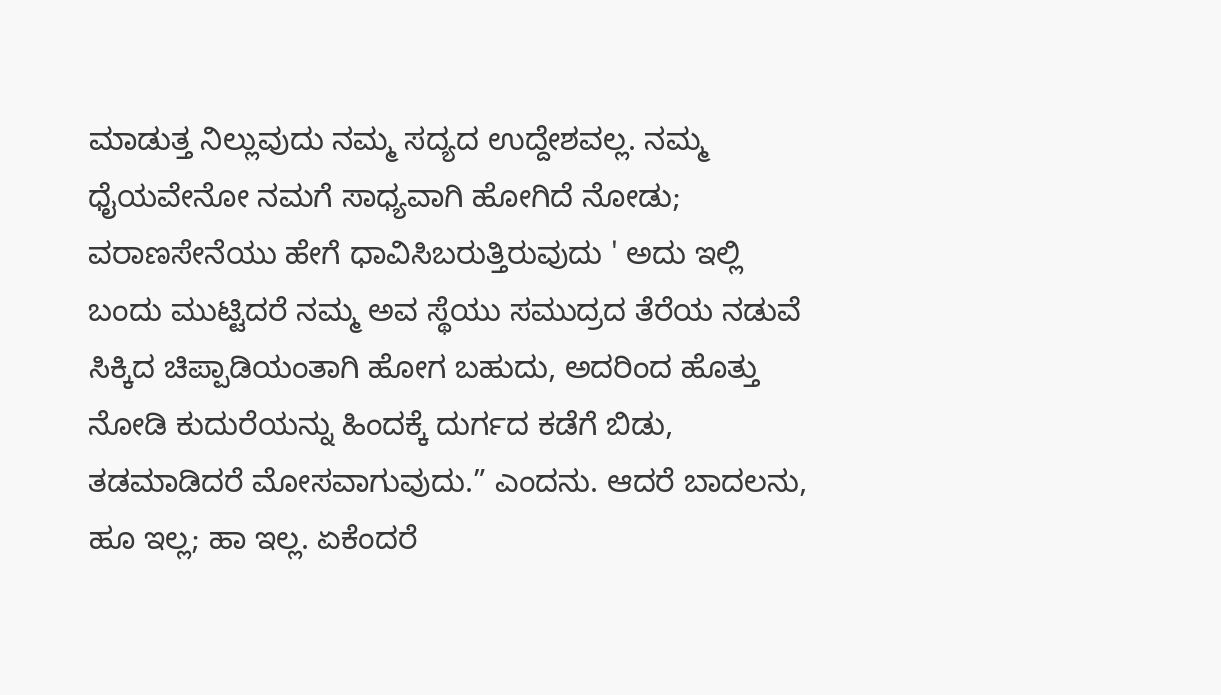ಮಾಡುತ್ತ ನಿಲ್ಲುವುದು ನಮ್ಮ ಸದ್ಯದ ಉದ್ದೇಶವಲ್ಲ. ನಮ್ಮ ಧೈಯವೇನೋ ನಮಗೆ ಸಾಧ್ಯವಾಗಿ ಹೋಗಿದೆ ನೋಡು; ವರಾಣಸೇನೆಯು ಹೇಗೆ ಧಾವಿಸಿಬರುತ್ತಿರುವುದು ' ಅದು ಇಲ್ಲಿ ಬಂದು ಮುಟ್ಟಿದರೆ ನಮ್ಮ ಅವ ಸ್ಥೆಯು ಸಮುದ್ರದ ತೆರೆಯ ನಡುವೆ ಸಿಕ್ಕಿದ ಚಿಪ್ಪಾಡಿಯಂತಾಗಿ ಹೋಗ ಬಹುದು, ಅದರಿಂದ ಹೊತ್ತು ನೋಡಿ ಕುದುರೆಯನ್ನು ಹಿಂದಕ್ಕೆ ದುರ್ಗದ ಕಡೆಗೆ ಬಿಡು, ತಡಮಾಡಿದರೆ ಮೋಸವಾಗುವುದು.” ಎಂದನು. ಆದರೆ ಬಾದಲನು, ಹೂ ಇಲ್ಲ; ಹಾ ಇಲ್ಲ. ಏಕೆಂದರೆ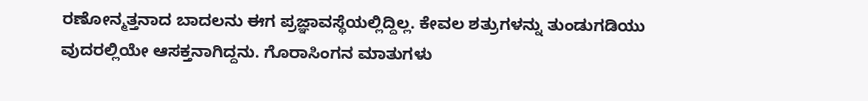ರಣೋನ್ಮತ್ತನಾದ ಬಾದಲನು ಈಗ ಪ್ರಜ್ಞಾವಸ್ಥೆಯಲ್ಲಿದ್ದಿಲ್ಲ. ಕೇವಲ ಶತ್ರುಗಳನ್ನು ತುಂಡುಗಡಿಯು ವುದರಲ್ಲಿಯೇ ಆಸಕ್ತನಾಗಿದ್ದನು. ಗೊರಾಸಿಂಗನ ಮಾತುಗಳು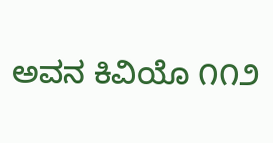ಅವನ ಕಿವಿಯೊ ೧೧೨